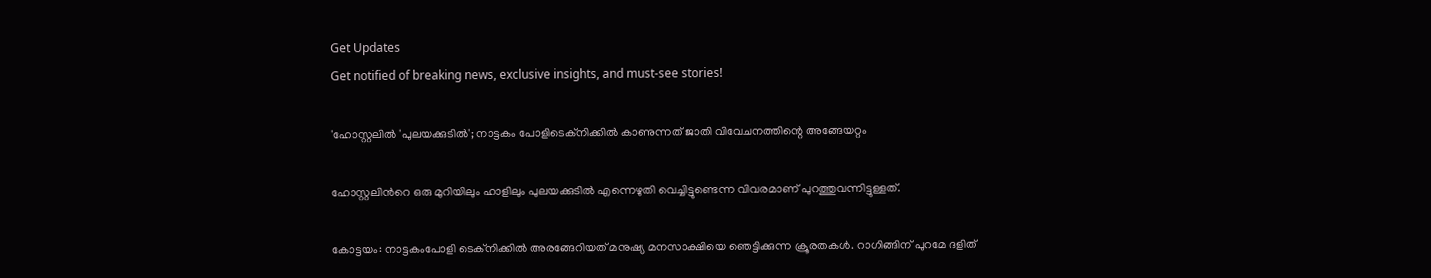Get Updates
Get notified of breaking news, exclusive insights, and must-see stories!

'ഹോസ്റ്റലില്‍ 'പുലയക്കുടില്‍'; നാട്ടകം പോളിടെക്‌നിക്കില്‍ കാണുന്നത് ജാതി വിവേചനത്തിന്റെ അങ്ങേയറ്റം

ഹോസ്റ്റലിന്‍റെ ഒരു മുറിയിലും ഹാളിലും പുലയക്കുടില്‍ എന്നെഴുതി വെച്ചിട്ടുണ്ടെന്ന വിവരമാണ് പുറത്തുവന്നിട്ടുള്ളത്.

കോട്ടയം: നാട്ടകംപോളി ടെക്‌നിക്കില്‍ അരങ്ങേറിയത് മനുഷ്യ മനസാക്ഷിയെ ഞെട്ടിക്കുന്ന ക്രൂരതകള്‍. റാഗിങ്ങിന് പുറമേ ദളിത്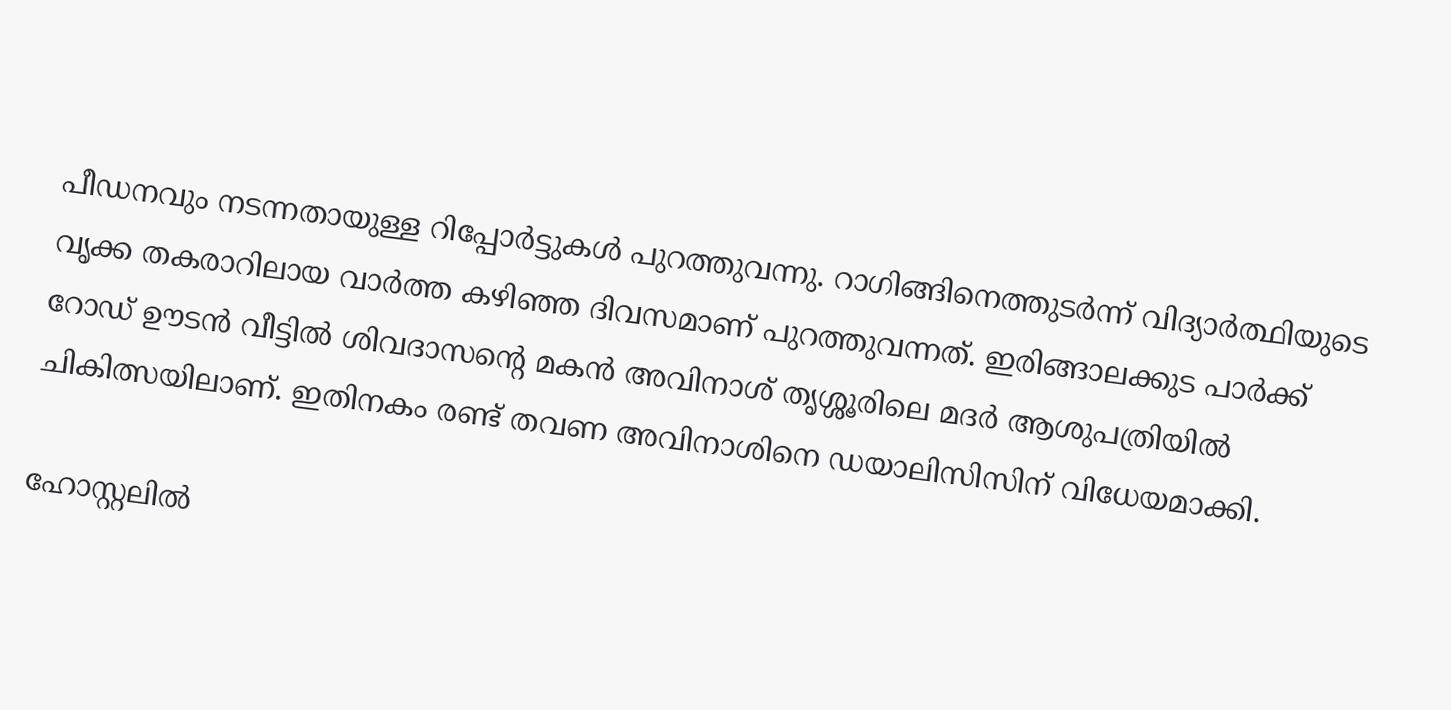പീഡനവും നടന്നതായുള്ള റിപ്പോര്‍ട്ടുകള്‍ പുറത്തുവന്നു. റാഗിങ്ങിനെത്തുടര്‍ന്ന് വിദ്യാര്‍ത്ഥിയുടെ വൃക്ക തകരാറിലായ വാര്‍ത്ത കഴിഞ്ഞ ദിവസമാണ് പുറത്തുവന്നത്. ഇരിങ്ങാലക്കുട പാര്‍ക്ക് റോഡ് ഊടന്‍ വീട്ടില്‍ ശിവദാസന്റെ മകന്‍ അവിനാശ് തൃശ്ശൂരിലെ മദര്‍ ആശുപത്രിയില്‍ ചികിത്സയിലാണ്. ഇതിനകം രണ്ട് തവണ അവിനാശിനെ ഡയാലിസിസിന് വിധേയമാക്കി.

ഹോസ്റ്റലില്‍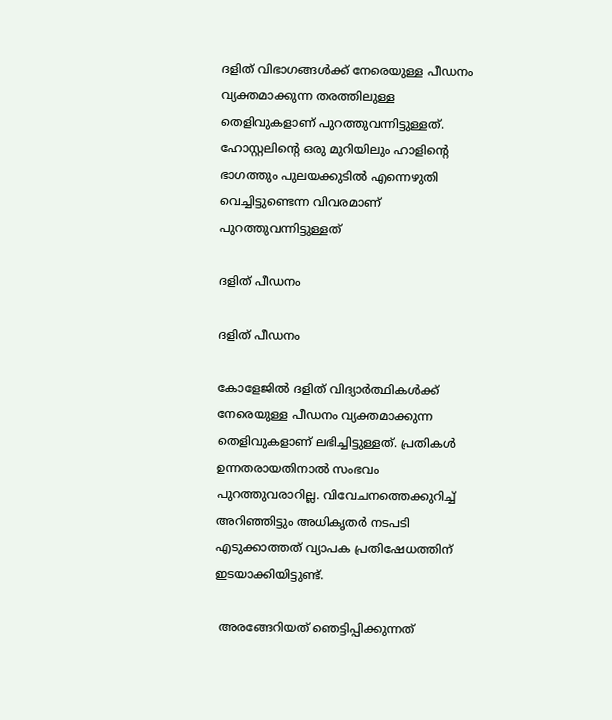ദളിത് വിഭാഗങ്ങള്‍ക്ക് നേരെയുള്ള പീഡനം വ്യക്തമാക്കുന്ന തരത്തിലുള്ള തെളിവുകളാണ് പുറത്തുവന്നിട്ടുള്ളത്. ഹോസ്റ്റലിന്റെ ഒരു മുറിയിലും ഹാളിന്റെ ഭാഗത്തും പുലയക്കുടില്‍ എന്നെഴുതി വെച്ചിട്ടുണ്ടെന്ന വിവരമാണ് പുറത്തുവന്നിട്ടുള്ളത്

ദളിത് പീഡനം

ദളിത് പീഡനം

കോളേജില്‍ ദളിത് വിദ്യാര്‍ത്ഥികള്‍ക്ക് നേരെയുള്ള പീഡനം വ്യക്തമാക്കുന്ന തെളിവുകളാണ് ലഭിച്ചിട്ടുള്ളത്. പ്രതികള്‍ ഉന്നതരായതിനാല്‍ സംഭവം പുറത്തുവരാറില്ല. വിവേചനത്തെക്കുറിച്ച് അറിഞ്ഞിട്ടും അധികൃതര്‍ നടപടി എടുക്കാത്തത് വ്യാപക പ്രതിഷേധത്തിന് ഇടയാക്കിയിട്ടുണ്ട്.

 അരങ്ങേറിയത് ഞെട്ടിപ്പിക്കുന്നത്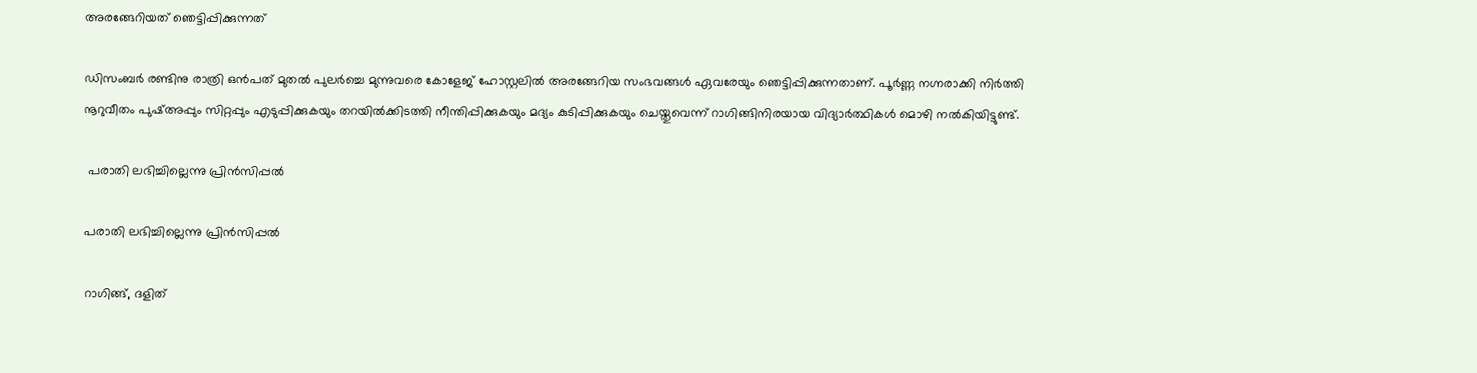അരങ്ങേറിയത് ഞെട്ടിപ്പിക്കുന്നത്

ഡിസംബര്‍ രണ്ടിനു രാത്രി ഒന്‍പത് മുതല്‍ പുലര്‍ച്ചെ മുന്നുവരെ കോളേജ് ഹോസ്റ്റലില്‍ അരങ്ങേറിയ സംഭവങ്ങള്‍ ഏവരേയും ഞെട്ടിപ്പിക്കുന്നതാണ്. പൂര്‍ണ്ണ നഗ്നരാക്കി നിര്‍ത്തി നൂറുവീതം പുഷ്അപ്പും സിറ്റപ്പും എടുപ്പിക്കുകയും തറയില്‍ക്കിടത്തി നീന്തിപ്പിക്കുകയും മദ്യം കുടിപ്പിക്കുകയും ചെയ്തുവെന്ന് റാഗിങ്ങിനിരയായ വിദ്യാര്‍ത്ഥികള്‍ മൊഴി നല്‍കിയിട്ടുണ്ട്.

 പരാതി ലഭിച്ചില്ലെന്നു പ്രിന്‍സിപ്പല്‍

പരാതി ലഭിച്ചില്ലെന്നു പ്രിന്‍സിപ്പല്‍

റാഗിങ്ങ്, ദളിത്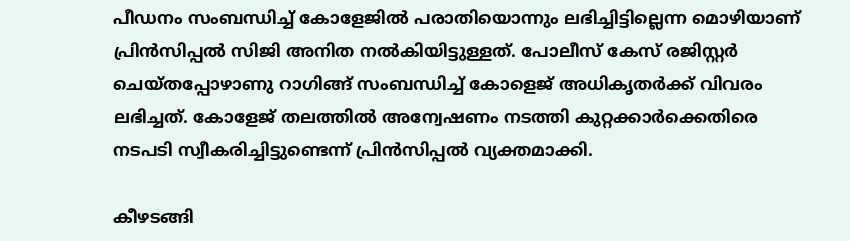പീഡനം സംബന്ധിച്ച് കോളേജില്‍ പരാതിയൊന്നും ലഭിച്ചിട്ടില്ലെന്ന മൊഴിയാണ് പ്രിന്‍സിപ്പല്‍ സിജി അനിത നല്‍കിയിട്ടുള്ളത്. പോലീസ് കേസ് രജിസ്റ്റര്‍ ചെയ്തപ്പോഴാണു റാഗിങ്ങ് സംബന്ധിച്ച് കോളെജ് അധികൃതര്‍ക്ക് വിവരം ലഭിച്ചത്. കോളേജ് തലത്തില്‍ അന്വേഷണം നടത്തി കുറ്റക്കാര്‍ക്കെതിരെ നടപടി സ്വീകരിച്ചിട്ടുണ്ടെന്ന് പ്രിന്‍സിപ്പല്‍ വ്യക്തമാക്കി.

കീഴടങ്ങി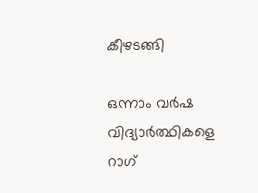കീഴടങ്ങി

ഒന്നാം വര്‍ഷ വിദ്യാര്‍ത്ഥികളെ റാഗ്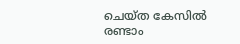ചെയ്ത കേസില്‍ രണ്ടാം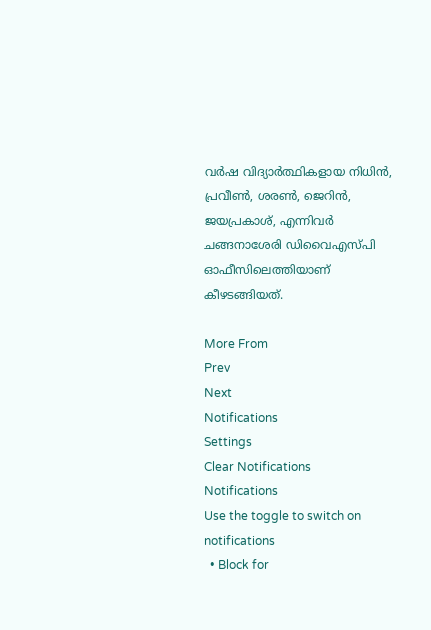വര്‍ഷ വിദ്യാര്‍ത്ഥികളായ നിധിന്‍, പ്രവീണ്‍, ശരണ്‍, ജെറിന്‍, ജയപ്രകാശ്, എന്നിവര്‍ ചങ്ങനാശേരി ഡിവൈഎസ്പി ഓഫീസിലെത്തിയാണ് കീഴടങ്ങിയത്.

More From
Prev
Next
Notifications
Settings
Clear Notifications
Notifications
Use the toggle to switch on notifications
  • Block for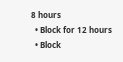8 hours
  • Block for 12 hours
  • Block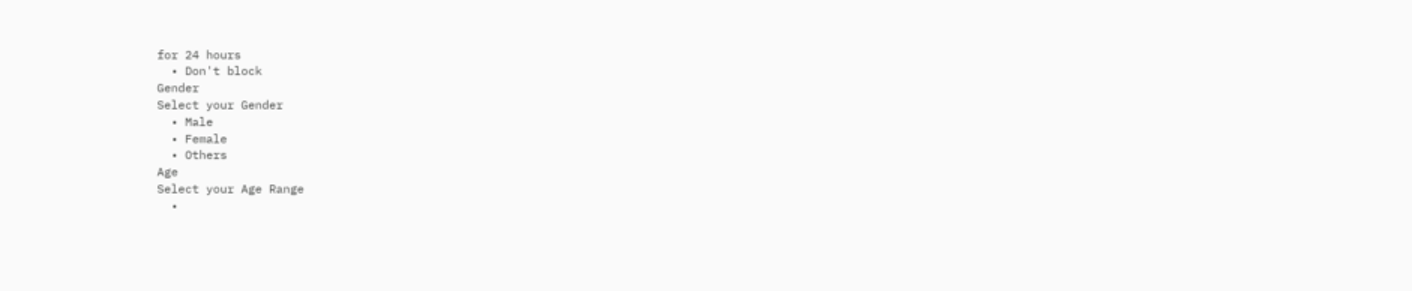for 24 hours
  • Don't block
Gender
Select your Gender
  • Male
  • Female
  • Others
Age
Select your Age Range
  •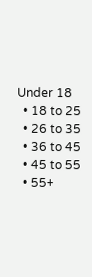Under 18
  • 18 to 25
  • 26 to 35
  • 36 to 45
  • 45 to 55
  • 55+